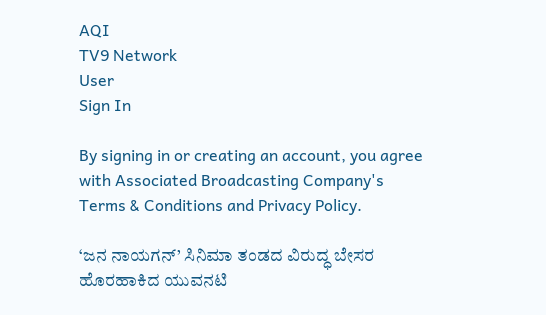AQI
TV9 Network
User
Sign In

By signing in or creating an account, you agree with Associated Broadcasting Company's Terms & Conditions and Privacy Policy.

‘ಜನ ನಾಯಗನ್’ ಸಿನಿಮಾ ತಂಡದ ವಿರುದ್ಧ ಬೇಸರ ಹೊರಹಾಕಿದ ಯುವನಟಿ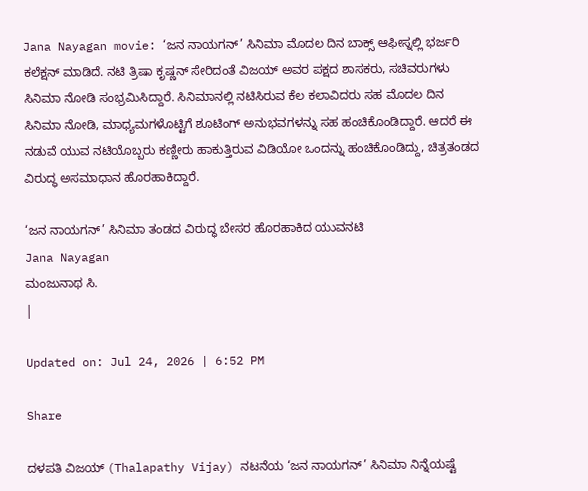Jana Nayagan movie: ‘ಜನ ನಾಯಗನ್’ ಸಿನಿಮಾ ಮೊದಲ ದಿನ ಬಾಕ್ಸ್ ಆಫೀಸ್ನಲ್ಲಿ ಭರ್ಜರಿ ಕಲೆಕ್ಷನ್ ಮಾಡಿದೆ. ನಟಿ ತ್ರಿಷಾ ಕೃಷ್ಣನ್ ಸೇರಿದಂತೆ ವಿಜಯ್ ಅವರ ಪಕ್ಷದ ಶಾಸಕರು, ಸಚಿವರುಗಳು ಸಿನಿಮಾ ನೋಡಿ ಸಂಭ್ರಮಿಸಿದ್ದಾರೆ. ಸಿನಿಮಾನಲ್ಲಿ ನಟಿಸಿರುವ ಕೆಲ ಕಲಾವಿದರು ಸಹ ಮೊದಲ ದಿನ ಸಿನಿಮಾ ನೋಡಿ, ಮಾಧ್ಯಮಗಳೊಟ್ಟಿಗೆ ಶೂಟಿಂಗ್ ಅನುಭವಗಳನ್ನು ಸಹ ಹಂಚಿಕೊಂಡಿದ್ದಾರೆ. ಆದರೆ ಈ ನಡುವೆ ಯುವ ನಟಿಯೊಬ್ಬರು ಕಣ್ಣೀರು ಹಾಕುತ್ತಿರುವ ವಿಡಿಯೋ ಒಂದನ್ನು ಹಂಚಿಕೊಂಡಿದ್ದು, ಚಿತ್ರತಂಡದ ವಿರುದ್ಧ ಅಸಮಾಧಾನ ಹೊರಹಾಕಿದ್ದಾರೆ.

‘ಜನ ನಾಯಗನ್’ ಸಿನಿಮಾ ತಂಡದ ವಿರುದ್ಧ ಬೇಸರ ಹೊರಹಾಕಿದ ಯುವನಟಿ
Jana Nayagan
ಮಂಜುನಾಥ ಸಿ.
|

Updated on: Jul 24, 2026 | 6:52 PM

Share

ದಳಪತಿ ವಿಜಯ್ (Thalapathy Vijay) ನಟನೆಯ ‘ಜನ ನಾಯಗನ್’ ಸಿನಿಮಾ ನಿನ್ನೆಯಷ್ಟೆ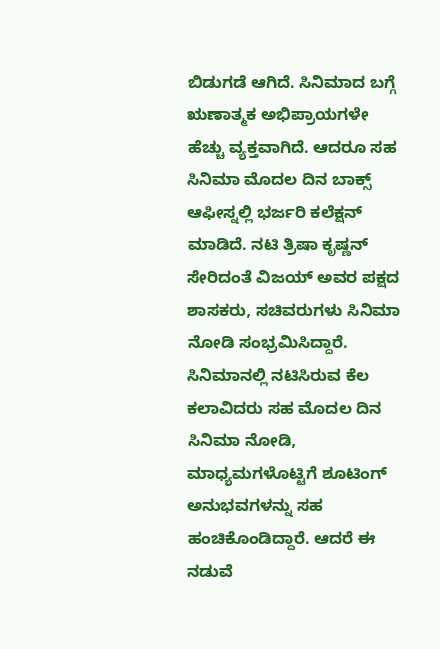ಬಿಡುಗಡೆ ಆಗಿದೆ. ಸಿನಿಮಾದ ಬಗ್ಗೆ ಋಣಾತ್ಮಕ ಅಭಿಪ್ರಾಯಗಳೇ ಹೆಚ್ಚು ವ್ಯಕ್ತವಾಗಿದೆ. ಆದರೂ ಸಹ ಸಿನಿಮಾ ಮೊದಲ ದಿನ ಬಾಕ್ಸ್ ಆಫೀಸ್ನಲ್ಲಿ ಭರ್ಜರಿ ಕಲೆಕ್ಷನ್ ಮಾಡಿದೆ. ನಟಿ ತ್ರಿಷಾ ಕೃಷ್ಣನ್ ಸೇರಿದಂತೆ ವಿಜಯ್ ಅವರ ಪಕ್ಷದ ಶಾಸಕರು, ಸಚಿವರುಗಳು ಸಿನಿಮಾ ನೋಡಿ ಸಂಭ್ರಮಿಸಿದ್ದಾರೆ. ಸಿನಿಮಾನಲ್ಲಿ ನಟಿಸಿರುವ ಕೆಲ ಕಲಾವಿದರು ಸಹ ಮೊದಲ ದಿನ ಸಿನಿಮಾ ನೋಡಿ, ಮಾಧ್ಯಮಗಳೊಟ್ಟಿಗೆ ಶೂಟಿಂಗ್ ಅನುಭವಗಳನ್ನು ಸಹ ಹಂಚಿಕೊಂಡಿದ್ದಾರೆ. ಆದರೆ ಈ ನಡುವೆ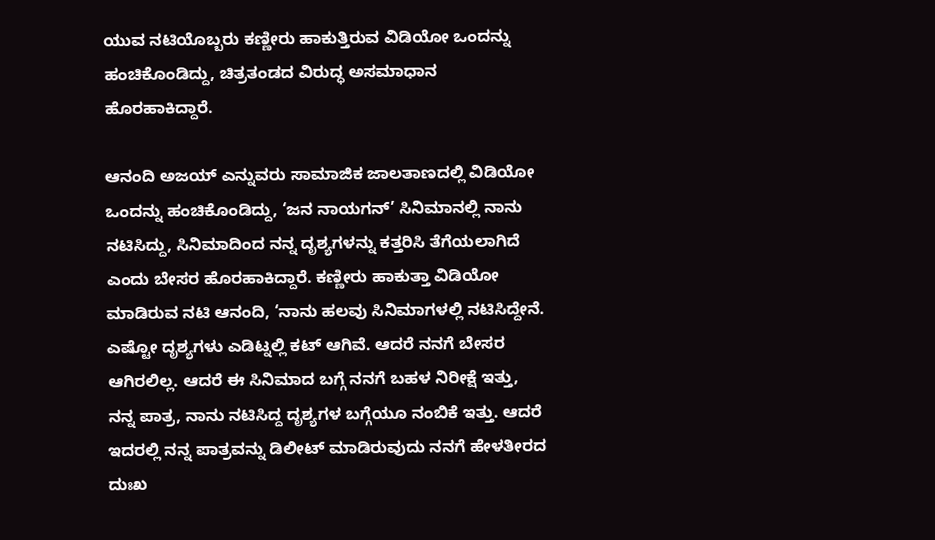ಯುವ ನಟಿಯೊಬ್ಬರು ಕಣ್ಣೀರು ಹಾಕುತ್ತಿರುವ ವಿಡಿಯೋ ಒಂದನ್ನು ಹಂಚಿಕೊಂಡಿದ್ದು, ಚಿತ್ರತಂಡದ ವಿರುದ್ಧ ಅಸಮಾಧಾನ ಹೊರಹಾಕಿದ್ದಾರೆ.

ಆನಂದಿ ಅಜಯ್ ಎನ್ನುವರು ಸಾಮಾಜಿಕ ಜಾಲತಾಣದಲ್ಲಿ ವಿಡಿಯೋ ಒಂದನ್ನು ಹಂಚಿಕೊಂಡಿದ್ದು, ‘ಜನ ನಾಯಗನ್’ ಸಿನಿಮಾನಲ್ಲಿ ನಾನು ನಟಿಸಿದ್ದು, ಸಿನಿಮಾದಿಂದ ನನ್ನ ದೃಶ್ಯಗಳನ್ನು ಕತ್ತರಿಸಿ ತೆಗೆಯಲಾಗಿದೆ ಎಂದು ಬೇಸರ ಹೊರಹಾಕಿದ್ದಾರೆ. ಕಣ್ಣೀರು ಹಾಕುತ್ತಾ ವಿಡಿಯೋ ಮಾಡಿರುವ ನಟಿ ಆನಂದಿ, ‘ನಾನು ಹಲವು ಸಿನಿಮಾಗಳಲ್ಲಿ ನಟಿಸಿದ್ದೇನೆ. ಎಷ್ಟೋ ದೃಶ್ಯಗಳು ಎಡಿಟ್ನಲ್ಲಿ ಕಟ್ ಆಗಿವೆ. ಆದರೆ ನನಗೆ ಬೇಸರ ಆಗಿರಲಿಲ್ಲ. ಆದರೆ ಈ ಸಿನಿಮಾದ ಬಗ್ಗೆ ನನಗೆ ಬಹಳ ನಿರೀಕ್ಷೆ ಇತ್ತು, ನನ್ನ ಪಾತ್ರ, ನಾನು ನಟಿಸಿದ್ದ ದೃಶ್ಯಗಳ ಬಗ್ಗೆಯೂ ನಂಬಿಕೆ ಇತ್ತು. ಆದರೆ ಇದರಲ್ಲಿ ನನ್ನ ಪಾತ್ರವನ್ನು ಡಿಲೀಟ್ ಮಾಡಿರುವುದು ನನಗೆ ಹೇಳತೀರದ ದುಃಖ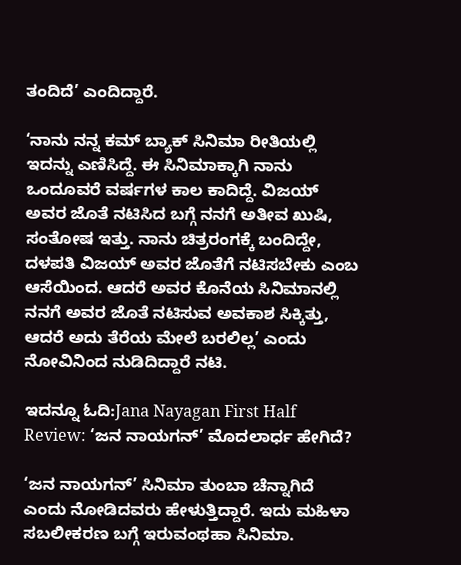ತಂದಿದೆ’ ಎಂದಿದ್ದಾರೆ.

‘ನಾನು ನನ್ನ ಕಮ್ ಬ್ಯಾಕ್ ಸಿನಿಮಾ ರೀತಿಯಲ್ಲಿ ಇದನ್ನು ಎಣಿಸಿದ್ದೆ. ಈ ಸಿನಿಮಾಕ್ಕಾಗಿ ನಾನು ಒಂದೂವರೆ ವರ್ಷಗಳ ಕಾಲ ಕಾದಿದ್ದೆ. ವಿಜಯ್ ಅವರ ಜೊತೆ ನಟಿಸಿದ ಬಗ್ಗೆ ನನಗೆ ಅತೀವ ಖುಷಿ, ಸಂತೋಷ ಇತ್ತು. ನಾನು ಚಿತ್ರರಂಗಕ್ಕೆ ಬಂದಿದ್ದೇ, ದಳಪತಿ ವಿಜಯ್ ಅವರ ಜೊತೆಗೆ ನಟಿಸಬೇಕು ಎಂಬ ಆಸೆಯಿಂದ. ಆದರೆ ಅವರ ಕೊನೆಯ ಸಿನಿಮಾನಲ್ಲಿ ನನಗೆ ಅವರ ಜೊತೆ ನಟಿಸುವ ಅವಕಾಶ ಸಿಕ್ಕಿತ್ತು, ಆದರೆ ಅದು ತೆರೆಯ ಮೇಲೆ ಬರಲಿಲ್ಲ’ ಎಂದು ನೋವಿನಿಂದ ನುಡಿದಿದ್ದಾರೆ ನಟಿ.

ಇದನ್ನೂ ಓದಿ:Jana Nayagan First Half Review: ‘ಜನ ನಾಯಗನ್’ ಮೊದಲಾರ್ಧ ಹೇಗಿದೆ?

‘ಜನ ನಾಯಗನ್’ ಸಿನಿಮಾ ತುಂಬಾ ಚೆನ್ನಾಗಿದೆ ಎಂದು ನೋಡಿದವರು ಹೇಳುತ್ತಿದ್ದಾರೆ. ಇದು ಮಹಿಳಾ ಸಬಲೀಕರಣ ಬಗ್ಗೆ ಇರುವಂಥಹಾ ಸಿನಿಮಾ.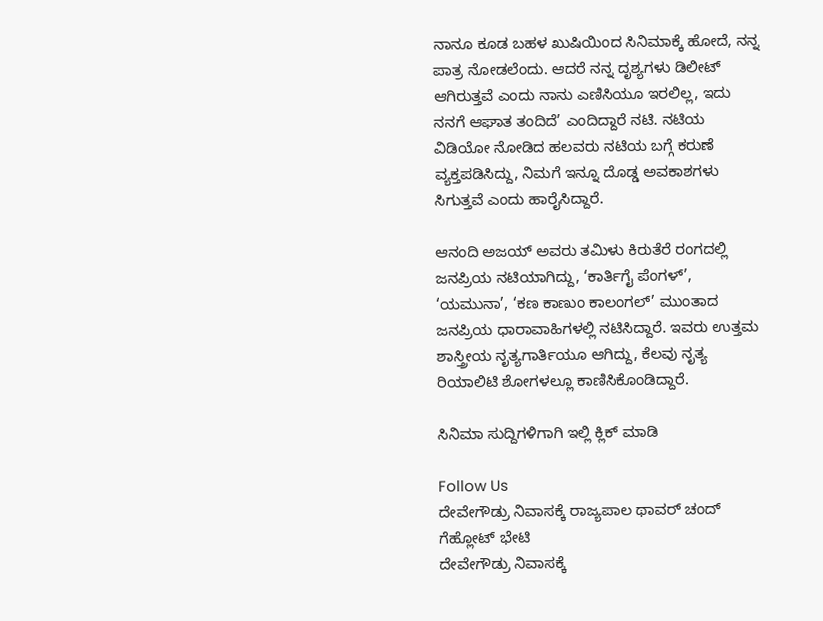ನಾನೂ ಕೂಡ ಬಹಳ ಖುಷಿಯಿಂದ ಸಿನಿಮಾಕ್ಕೆ ಹೋದೆ, ನನ್ನ ಪಾತ್ರ ನೋಡಲೆಂದು. ಆದರೆ ನನ್ನ ದೃಶ್ಯಗಳು ಡಿಲೀಟ್ ಆಗಿರುತ್ತವೆ ಎಂದು ನಾನು ಎಣಿಸಿಯೂ ಇರಲಿಲ್ಲ, ಇದು ನನಗೆ ಆಘಾತ ತಂದಿದೆ’ ಎಂದಿದ್ದಾರೆ ನಟಿ. ನಟಿಯ ವಿಡಿಯೋ ನೋಡಿದ ಹಲವರು ನಟಿಯ ಬಗ್ಗೆ ಕರುಣೆ ವ್ಯಕ್ತಪಡಿಸಿದ್ದು, ನಿಮಗೆ ಇನ್ನೂ ದೊಡ್ಡ ಅವಕಾಶಗಳು ಸಿಗುತ್ತವೆ ಎಂದು ಹಾರೈಸಿದ್ದಾರೆ.

ಆನಂದಿ ಅಜಯ್ ಅವರು ತಮಿಳು ಕಿರುತೆರೆ ರಂಗದಲ್ಲಿ ಜನಪ್ರಿಯ ನಟಿಯಾಗಿದ್ದು, ‘ಕಾರ್ತಿಗೈ ಪೆಂಗಳ್’, ‘ಯಮುನಾ’, ‘ಕಣ ಕಾಣುಂ ಕಾಲಂಗಲ್’ ಮುಂತಾದ ಜನಪ್ರಿಯ ಧಾರಾವಾಹಿಗಳಲ್ಲಿ ನಟಿಸಿದ್ದಾರೆ. ಇವರು ಉತ್ತಮ ಶಾಸ್ತ್ರೀಯ ನೃತ್ಯಗಾರ್ತಿಯೂ ಆಗಿದ್ದು, ಕೆಲವು ನೃತ್ಯ ರಿಯಾಲಿಟಿ ಶೋಗಳಲ್ಲೂ ಕಾಣಿಸಿಕೊಂಡಿದ್ದಾರೆ.

ಸಿನಿಮಾ ಸುದ್ದಿಗಳಿಗಾಗಿ ಇಲ್ಲಿ ಕ್ಲಿಕ್ ಮಾಡಿ

Follow Us
ದೇವೇಗೌಡ್ರು ನಿವಾಸಕ್ಕೆ ರಾಜ್ಯಪಾಲ ಥಾವರ್ ಚಂದ್ ಗೆಹ್ಲೋಟ್ ಭೇಟಿ
ದೇವೇಗೌಡ್ರು ನಿವಾಸಕ್ಕೆ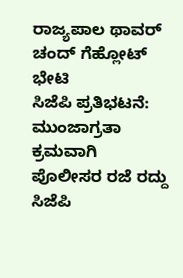ರಾಜ್ಯಪಾಲ ಥಾವರ್ ಚಂದ್ ಗೆಹ್ಲೋಟ್ ಭೇಟಿ
ಸಿಜೆಪಿ ಪ್ರತಿಭಟನೆ: ಮುಂಜಾಗ್ರತಾ ಕ್ರಮವಾಗಿ ಪೊಲೀಸರ ರಜೆ ರದ್ದು
ಸಿಜೆಪಿ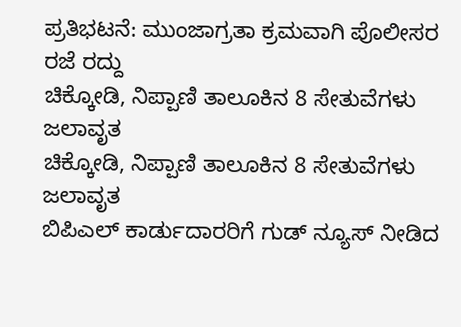ಪ್ರತಿಭಟನೆ: ಮುಂಜಾಗ್ರತಾ ಕ್ರಮವಾಗಿ ಪೊಲೀಸರ ರಜೆ ರದ್ದು
ಚಿಕ್ಕೋಡಿ, ನಿಪ್ಪಾಣಿ ತಾಲೂಕಿನ 8 ಸೇತುವೆಗಳು ಜಲಾವೃತ
ಚಿಕ್ಕೋಡಿ, ನಿಪ್ಪಾಣಿ ತಾಲೂಕಿನ 8 ಸೇತುವೆಗಳು ಜಲಾವೃತ
ಬಿಪಿಎಲ್ ಕಾರ್ಡುದಾರರಿಗೆ ಗುಡ್ ನ್ಯೂಸ್ ನೀಡಿದ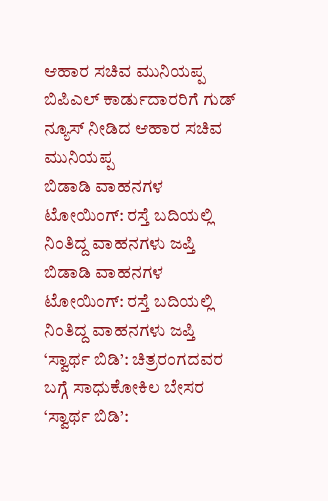ಆಹಾರ ಸಚಿವ ಮುನಿಯಪ್ಪ
ಬಿಪಿಎಲ್ ಕಾರ್ಡುದಾರರಿಗೆ ಗುಡ್ ನ್ಯೂಸ್ ನೀಡಿದ ಆಹಾರ ಸಚಿವ ಮುನಿಯಪ್ಪ
ಬಿಡಾಡಿ ವಾಹನಗಳ ಟೋಯಿಂಗ್: ರಸ್ತೆ ಬದಿಯಲ್ಲಿ ನಿಂತಿದ್ದ ವಾಹನಗಳು ಜಪ್ತಿ
ಬಿಡಾಡಿ ವಾಹನಗಳ ಟೋಯಿಂಗ್: ರಸ್ತೆ ಬದಿಯಲ್ಲಿ ನಿಂತಿದ್ದ ವಾಹನಗಳು ಜಪ್ತಿ
‘ಸ್ವಾರ್ಥ ಬಿಡಿ’: ಚಿತ್ರರಂಗದವರ ಬಗ್ಗೆ ಸಾಧುಕೋಕಿಲ ಬೇಸರ
‘ಸ್ವಾರ್ಥ ಬಿಡಿ’: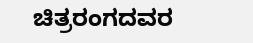ಚಿತ್ರರಂಗದವರ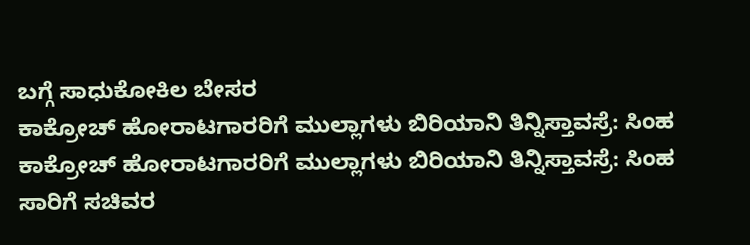ಬಗ್ಗೆ ಸಾಧುಕೋಕಿಲ ಬೇಸರ
ಕಾಕ್ರೋಚ್ ಹೋರಾಟಗಾರರಿಗೆ ಮುಲ್ಲಾಗಳು ಬಿರಿಯಾನಿ ತಿನ್ನಿಸ್ತಾವಸ್ರೆ: ಸಿಂಹ
ಕಾಕ್ರೋಚ್ ಹೋರಾಟಗಾರರಿಗೆ ಮುಲ್ಲಾಗಳು ಬಿರಿಯಾನಿ ತಿನ್ನಿಸ್ತಾವಸ್ರೆ: ಸಿಂಹ
ಸಾರಿಗೆ ಸಚಿವರ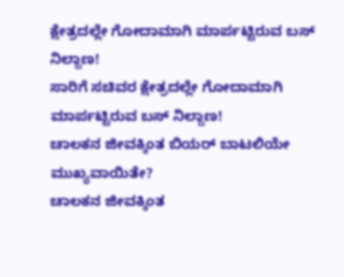ಕ್ಷೇತ್ರದಲ್ಲೇ ಗೋದಾಮಾಗಿ ಮಾರ್ಪಟ್ಟಿರುವ ಬಸ್ ನಿಲ್ದಾಣ!
ಸಾರಿಗೆ ಸಚಿವರ ಕ್ಷೇತ್ರದಲ್ಲೇ ಗೋದಾಮಾಗಿ ಮಾರ್ಪಟ್ಟಿರುವ ಬಸ್ ನಿಲ್ದಾಣ!
ಚಾಲಕನ ಜೀವಕ್ಕಿಂತ ಬಿಯರ್ ಬಾಟಲಿಯೇ ಮುಖ್ಯವಾಯಿತೇ?
ಚಾಲಕನ ಜೀವಕ್ಕಿಂತ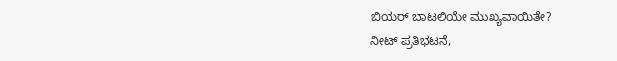ಬಿಯರ್ ಬಾಟಲಿಯೇ ಮುಖ್ಯವಾಯಿತೇ?
ನೀಟ್ ಪ್ರತಿಭಟನೆ,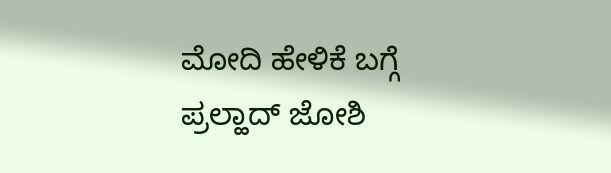ಮೋದಿ ಹೇಳಿಕೆ ಬಗ್ಗೆ ಪ್ರಲ್ಹಾದ್ ಜೋಶಿ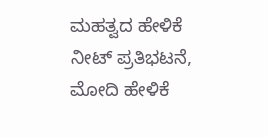ಮಹತ್ವದ ಹೇಳಿಕೆ
ನೀಟ್ ಪ್ರತಿಭಟನೆ, ಮೋದಿ ಹೇಳಿಕೆ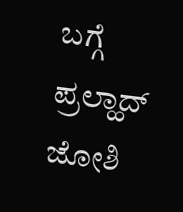ಬಗ್ಗೆ ಪ್ರಲ್ಹಾದ್ ಜೋಶಿ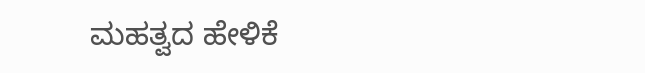ಮಹತ್ವದ ಹೇಳಿಕೆ